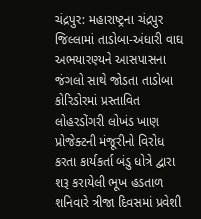ચંદ્રપુર: મહારાષ્ટ્રના ચંદ્રપુર જિલ્લામાં તાડોબા-અંધારી વાઘ અભયારણ્યને આસપાસના જંગલો સાથે જોડતા તાડોબા કોરિડોરમાં પ્રસ્તાવિત લોહરડોંગરી લોખંડ ખાણ પ્રોજેક્ટની મંજૂરીનો વિરોધ કરતા કાર્યકર્તા બંડુ ધોત્રે દ્વારા શરૂ કરાયેલી ભૂખ હડતાળ શનિવારે ત્રીજા દિવસમાં પ્રવેશી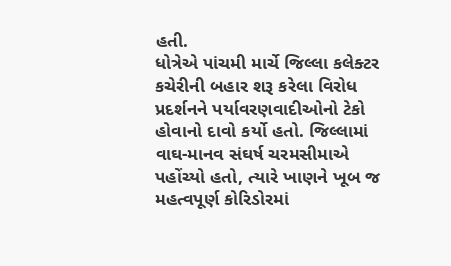હતી.
ધોત્રેએ પાંચમી માર્ચે જિલ્લા કલેક્ટર કચેરીની બહાર શરૂ કરેલા વિરોધ પ્રદર્શનને પર્યાવરણવાદીઓનો ટેકો હોવાનો દાવો કર્યો હતો. જિલ્લામાં વાઘ-માનવ સંઘર્ષ ચરમસીમાએ પહોંચ્યો હતો, ત્યારે ખાણને ખૂબ જ મહત્વપૂર્ણ કોરિડોરમાં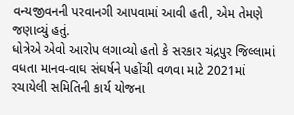વન્યજીવનની પરવાનગી આપવામાં આવી હતી, એમ તેમણે જણાવ્યું હતું.
ધોત્રેએ એવો આરોપ લગાવ્યો હતો કે સરકાર ચંદ્રપુર જિલ્લામાં વધતા માનવ-વાઘ સંઘર્ષને પહોંચી વળવા માટે 2021માં રચાયેલી સમિતિની કાર્ય યોજના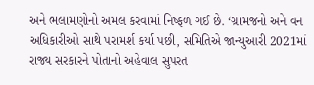અને ભલામણોનો અમલ કરવામાં નિષ્ફળ ગઈ છે. ‘ગ્રામજનો અને વન અધિકારીઓ સાથે પરામર્શ કર્યા પછી, સમિતિએ જાન્યુઆરી 2021માં રાજ્ય સરકારને પોતાનો અહેવાલ સુપરત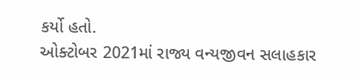કર્યો હતો.
ઓક્ટોબર 2021માં રાજ્ય વન્યજીવન સલાહકાર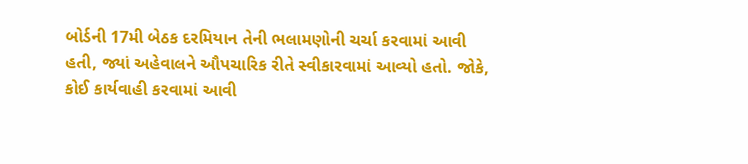બોર્ડની 17મી બેઠક દરમિયાન તેની ભલામણોની ચર્ચા કરવામાં આવી હતી, જ્યાં અહેવાલને ઔપચારિક રીતે સ્વીકારવામાં આવ્યો હતો. જોકે, કોઈ કાર્યવાહી કરવામાં આવી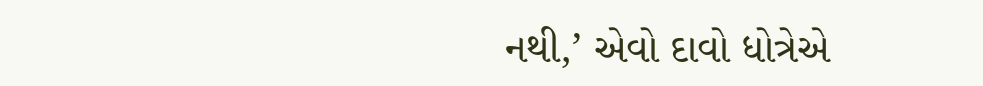નથી,’ એવો દાવો ધોત્રેએ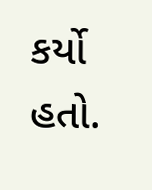કર્યો હતો.